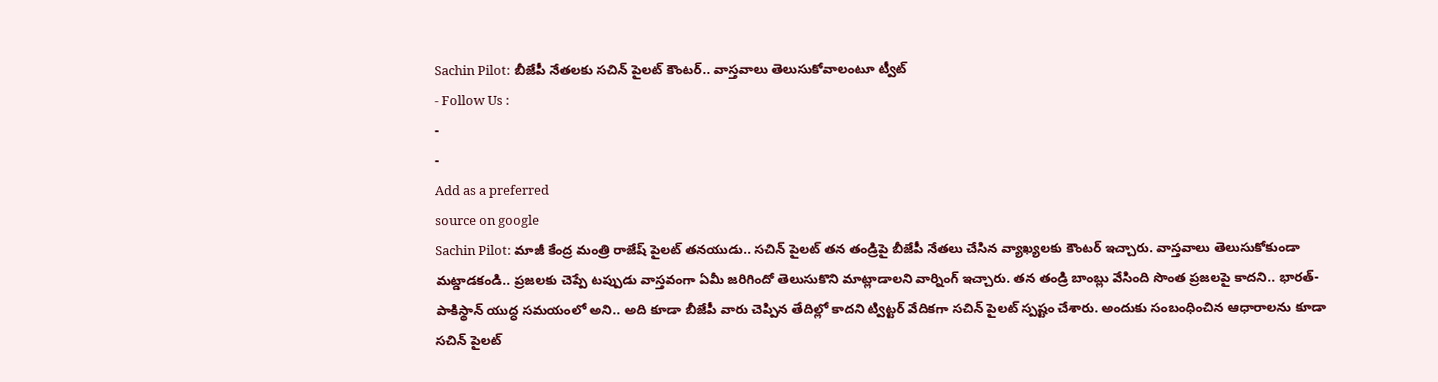Sachin Pilot: బీజేపీ నేతలకు సచిన్ పైలట్ కౌంటర్.. వాస్తవాలు తెలుసుకోవాలంటూ ట్వీట్
- Follow Us :
-
-
Add as a preferred
source on google
Sachin Pilot: మాజీ కేంద్ర మంత్రి రాజేష్ పైలట్ తనయుడు.. సచిన్ పైలట్ తన తండ్రిపై బీజేపీ నేతలు చేసిన వ్యాఖ్యలకు కౌంటర్ ఇచ్చారు. వాస్తవాలు తెలుసుకోకుండా మట్డాడకండి.. ప్రజలకు చెప్పే టప్పుడు వాస్తవంగా ఏమీ జరిగిందో తెలుసుకొని మాట్లాడాలని వార్నింగ్ ఇచ్చారు. తన తండ్రి బాంబ్లు వేసింది సొంత ప్రజలపై కాదని.. భారత్- పాకిస్థాన్ యుద్ధ సమయంలో అని.. అది కూడా బీజేపీ వారు చెప్పిన తేదిల్లో కాదని ట్విట్టర్ వేదికగా సచిన్ పైలట్ స్పష్టం చేశారు. అందుకు సంబంధించిన ఆధారాలను కూడా సచిన్ పైలట్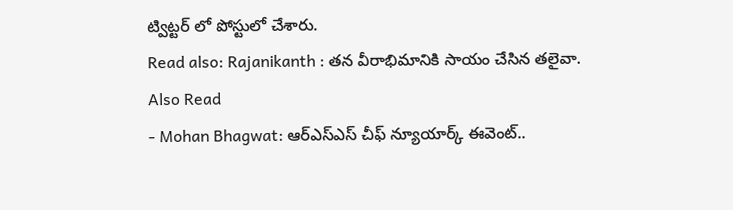ట్విట్టర్ లో పోస్టులో చేశారు.
Read also: Rajanikanth : తన వీరాభిమానికి సాయం చేసిన తలైవా.
Also Read
- Mohan Bhagwat: ఆర్ఎస్ఎస్ చీఫ్ న్యూయార్క్ ఈవెంట్..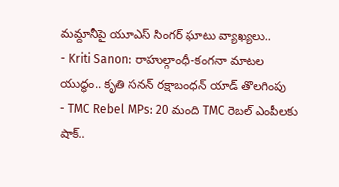మమ్దానీపై యూఎస్ సింగర్ ఘాటు వ్యాఖ్యలు..
- Kriti Sanon: రాహుల్గాంధీ-కంగనా మాటల యుద్ధం.. కృతి సనన్ రక్షాబంధన్ యాడ్ తొలగింపు
- TMC Rebel MPs: 20 మంది TMC రెబల్ ఎంపీలకు షాక్..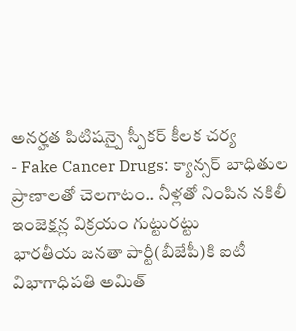అనర్హత పిటిషన్పై స్పీకర్ కీలక చర్య
- Fake Cancer Drugs: క్యాన్సర్ బాధితుల ప్రాణాలతో చెలగాటం.. నీళ్లతో నింపిన నకిలీ ఇంజెక్షన్ల విక్రయం గుట్టురట్టు
భారతీయ జనతా పార్టీ(బీజేపీ)కి ఐటీ విభాగాధిపతి అమిత్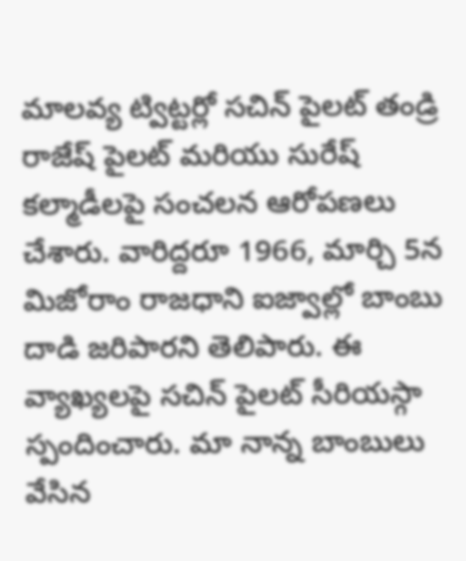మాలవ్య ట్విట్టర్లో సచిన్ పైలట్ తండ్రి రాజేష్ పైలట్ మరియు సురేష్ కల్మాడీలపై సంచలన ఆరోపణలు చేశారు. వారిద్దరూ 1966, మార్చి 5న మిజోరాం రాజధాని ఐజ్వాల్లో బాంబు దాడి జరిపారని తెలిపారు. ఈ వ్యాఖ్యలపై సచిన్ పైలట్ సీరియస్గా స్పందించారు. మా నాన్న బాంబులు వేసిన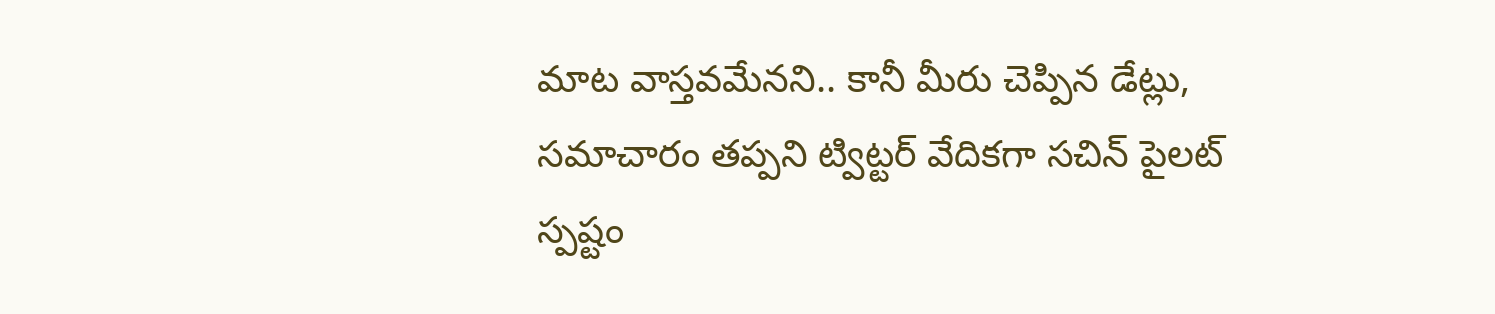మాట వాస్తవమేనని.. కానీ మీరు చెప్పిన డేట్లు, సమాచారం తప్పని ట్విట్టర్ వేదికగా సచిన్ పైలట్ స్పష్టం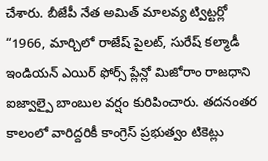చేశారు. బీజేపీ నేత అమిత్ మాలవ్య ట్విట్టర్లో “1966, మార్చిలో రాజేష్ పైలట్, సురేష్ కల్మాడీ ఇండియన్ ఎయిర్ ఫోర్స్ ప్లేన్లో మిజోరాం రాజధాని ఐజ్వాల్పై బాంబుల వర్షం కురిపించారు. తదనంతర కాలంలో వారిద్దరికీ కాంగ్రెస్ ప్రభుత్వం టికెట్లు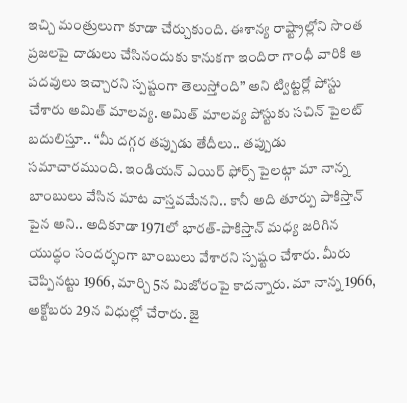ఇచ్చి మంత్రులుగా కూడా చేర్చుకుంది. ఈశాన్య రాష్ట్రాల్లోని సొంత ప్రజలపై దాడులు చేసినందుకు కానుకగా ఇందిరా గాంధీ వారికి ఆ పదవులు ఇచ్చారని స్పష్టంగా తెలుస్తోంది” అని ట్విట్టర్లో పోస్టు చేశారు అమిత్ మాలవ్య. అమిత్ మాలవ్య పోస్టుకు సచిన్ పైలట్ బదులిస్తూ.. “మీ దగ్గర తప్పుడు తేదీలు.. తప్పుడు సమాచారముంది. ఇండియన్ ఎయిర్ ఫోర్స్ పైలట్గా మా నాన్న బాంబులు వేసిన మాట వాస్తవమేనని.. కానీ అది తూర్పు పాకిస్తాన్ పైన అని.. అదికూడా 1971లో భారత్-పాకిస్తాన్ మధ్య జరిగిన యుద్ధం సందర్భంగా బాంబులు వేశారని స్పష్టం చేశారు. మీరు చెప్పినట్టు 1966, మార్చి 5న మిజోరంపై కాదన్నారు. మా నాన్న 1966, అక్టోబరు 29న విధుల్లో చేరారు. జై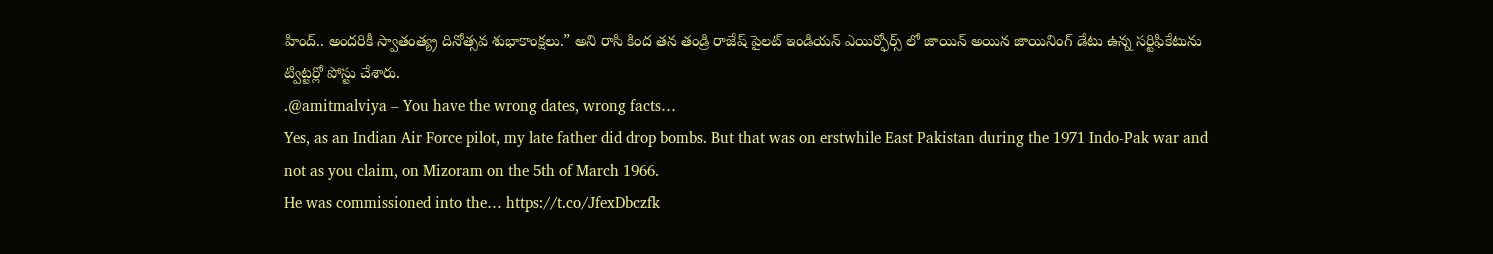హింద్.. అందరికీ స్వాతంత్య్ర దినోత్సవ శుభాకాంక్షలు.” అని రాసి కింద తన తండ్రి రాజేష్ పైలట్ ఇండియన్ ఎయిర్ఫోర్స్ లో జాయిన్ అయిన జాయినింగ్ డేటు ఉన్న సర్టిఫికేటును ట్విట్టర్లో పోస్టు చేశారు.
.@amitmalviya – You have the wrong dates, wrong facts…
Yes, as an Indian Air Force pilot, my late father did drop bombs. But that was on erstwhile East Pakistan during the 1971 Indo-Pak war and not as you claim, on Mizoram on the 5th of March 1966.
He was commissioned into the… https://t.co/JfexDbczfk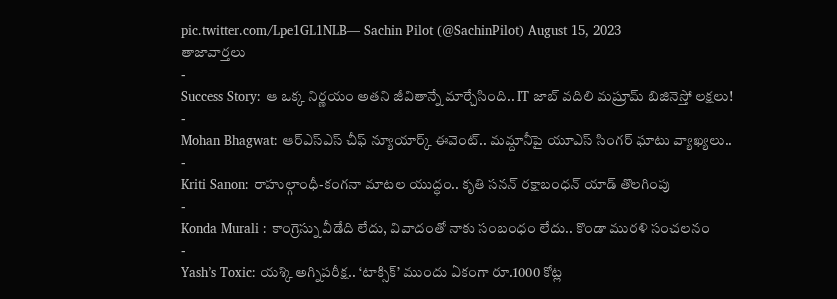pic.twitter.com/Lpe1GL1NLB— Sachin Pilot (@SachinPilot) August 15, 2023
తాజావార్తలు
-
Success Story: ఆ ఒక్క నిర్ణయం అతని జీవితాన్నే మార్చేసింది.. IT జాబ్ వదిలి మష్రూమ్ బిజినెస్తో లక్షలు!
-
Mohan Bhagwat: ఆర్ఎస్ఎస్ చీఫ్ న్యూయార్క్ ఈవెంట్.. మమ్దానీపై యూఎస్ సింగర్ ఘాటు వ్యాఖ్యలు..
-
Kriti Sanon: రాహుల్గాంధీ-కంగనా మాటల యుద్ధం.. కృతి సనన్ రక్షాబంధన్ యాడ్ తొలగింపు
-
Konda Murali : కాంగ్రెస్ను వీడేది లేదు, వివాదంతో నాకు సంబంధం లేదు.. కొండా మురళి సంచలనం
-
Yash’s Toxic: యశ్కి అగ్నిపరీక్ష.. ‘టాక్సిక్’ ముందు ఏకంగా రూ.1000 కోట్ల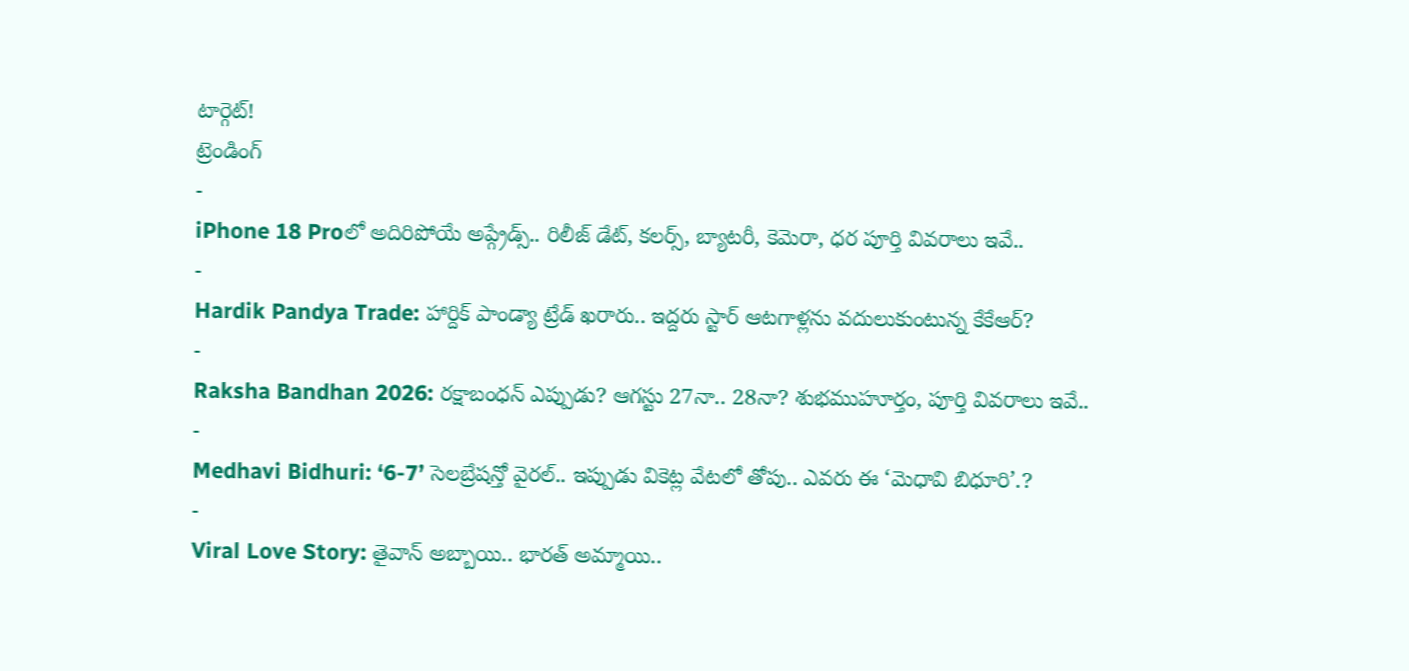టార్గెట్!
ట్రెండింగ్
-
iPhone 18 Proలో అదిరిపోయే అప్గ్రేడ్స్.. రిలీజ్ డేట్, కలర్స్, బ్యాటరీ, కెమెరా, ధర పూర్తి వివరాలు ఇవే..
-
Hardik Pandya Trade: హార్దిక్ పాండ్యా ట్రేడ్ ఖరారు.. ఇద్దరు స్టార్ ఆటగాళ్లను వదులుకుంటున్న కేకేఆర్?
-
Raksha Bandhan 2026: రక్షాబంధన్ ఎప్పుడు? ఆగస్టు 27నా.. 28నా? శుభముహూర్తం, పూర్తి వివరాలు ఇవే..
-
Medhavi Bidhuri: ‘6-7’ సెలబ్రేషన్తో వైరల్.. ఇప్పుడు వికెట్ల వేటలో తోపు.. ఎవరు ఈ ‘మెధావి బిధూరి’.?
-
Viral Love Story: తైవాన్ అబ్బాయి.. భారత్ అమ్మాయి..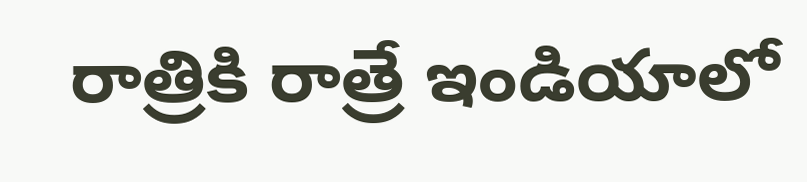రాత్రికి రాత్రే ఇండియాలో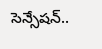సెన్సేషన్..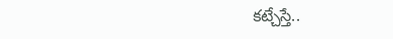కట్చేస్తే..